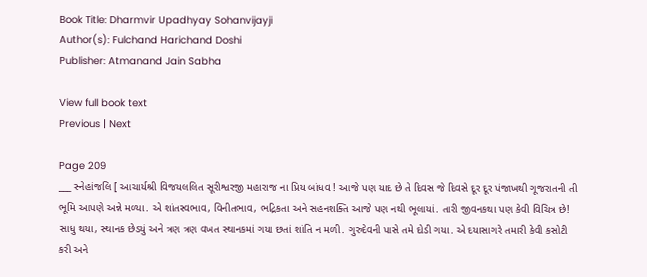Book Title: Dharmvir Upadhyay Sohanvijayji
Author(s): Fulchand Harichand Doshi
Publisher: Atmanand Jain Sabha

View full book text
Previous | Next

Page 209
___ સ્નેહાંજલિ [ આચાર્યશ્રી વિજયલલિત સૂરીશ્વરજી મહારાજ ના પ્રિય બાંધવ ! આજે પણ યાદ છે તે દિવસ જે દિવસે દૂર દૂર પંજાખથી ગૂજરાતની તી ભૂમિ આપણે અન્ને મળ્યા. એ શાંતસ્વભાવ, વિનીતભાવ, ભદ્રિકતા અને સહનશક્તિ આજે પણ નથી ભૂલાયાં. તારી જીવનકથા પણ કેવી વિચિત્ર છે! સાધુ થયા, સ્થાનક છેડયું અને ત્રણ ત્રણ વખત સ્થાનકમાં ગયા છતાં શાંતિ ન મળી. ગુરુદેવની પાસે તમે દોડી ગયા. એ દયાસાગરે તમારી કેવી કસોટી કરી અને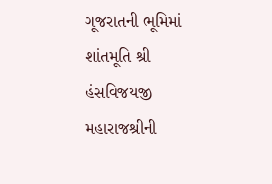ગૂજરાતની ભૂમિમાં શાંતમૂતિ શ્રી હંસવિજયજી મહારાજશ્રીની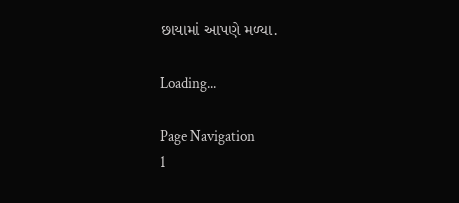છાયામાં આપણે મળ્યા.

Loading...

Page Navigation
1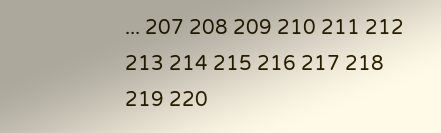... 207 208 209 210 211 212 213 214 215 216 217 218 219 220